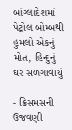બાંગ્લાદેશમાં પેટ્રોલ બોમ્બથી હુમલો એકનું મોત, હિન્દુનું ઘર સળગાવાયું

- ક્રિસમસની ઉજવણી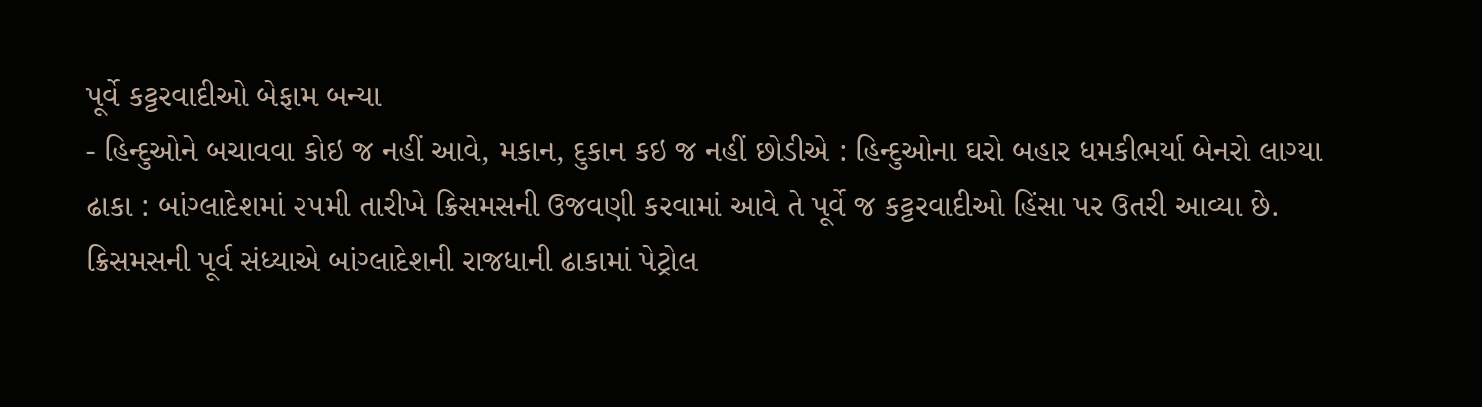પૂર્વે કટ્ટરવાદીઓ બેફામ બન્યા
- હિન્દુઓને બચાવવા કોઇ જ નહીં આવે, મકાન, દુકાન કઇ જ નહીં છોડીએ : હિન્દુઓના ઘરો બહાર ધમકીભર્યા બેનરો લાગ્યા
ઢાકા : બાંગ્લાદેશમાં ૨૫મી તારીખે ક્રિસમસની ઉજવણી કરવામાં આવે તે પૂર્વે જ કટ્ટરવાદીઓ હિંસા પર ઉતરી આવ્યા છે. ક્રિસમસની પૂર્વ સંધ્યાએ બાંગ્લાદેશની રાજધાની ઢાકામાં પેટ્રોલ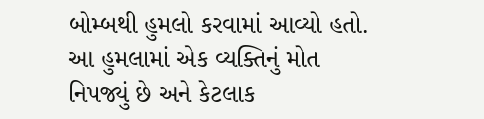બોમ્બથી હુમલો કરવામાં આવ્યો હતો. આ હુમલામાં એક વ્યક્તિનું મોત નિપજ્યું છે અને કેટલાક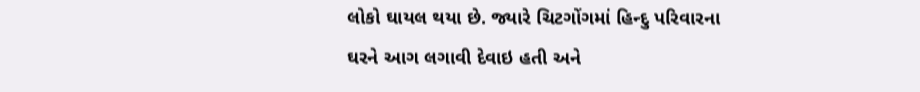લોકો ઘાયલ થયા છે. જ્યારે ચિટગોંગમાં હિન્દુ પરિવારના ઘરને આગ લગાવી દેવાઇ હતી અને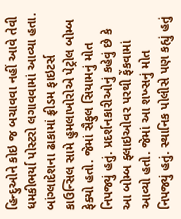હિન્દુઓને કોઇ જ બચાવવા નહીં આવે તેવી ધમકીભર્યા પોસ્ટરો લગાવવામાં આવ્યા હતા.
બાંગ્લાદેશના ઢાકામાં ફ્રીડમ ફાઇટર્સ કાઉન્સિલ સામે હુમલાખોરોએ પેટ્રોલ બોમ્બ ફેક્યો હતો. જેમાં સૈફુલ સિયામનું મોત નિપજ્યું હતું. પ્રદર્શનકારીઓનું કહેવું છે કે આ બોમ્બ ફ્લાઇઓવર પરથી ફેંકવામાં આવ્યો હતો. જેમાં આ શખ્સનું મોત નિપજ્યું હતું. સ્થાનિક પોલીસે પણ કહ્યું હતું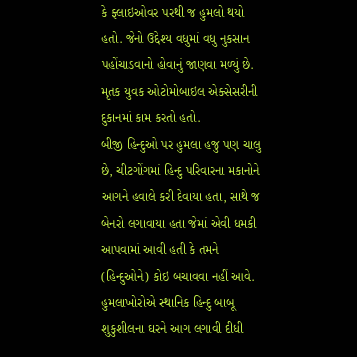કે ફ્લાઇઓવર પરથી જ હુમલો થયો હતો. જેનો ઉદ્દેશ્ય વધુમાં વધુ નુકસાન પહોંચાડવાનો હોવાનું જાણવા મળ્યું છે. મૃતક યુવક ઓટોમોબાઇલ એક્સેસરીની દુકાનમાં કામ કરતો હતો.
બીજી હિન્દુઓ પર હુમલા હજુ પણ ચાલુ છે, ચીટગોંગમાં હિન્દુ પરિવારના મકાનોને આગને હવાલે કરી દેવાયા હતા, સાથે જ બેનરો લગાવાયા હતા જેમાં એવી ધમકી આપવામાં આવી હતી કે તમને (હિન્દુઓને) કોઇ બચાવવા નહીં આવે. હુમલાખોરોએ સ્થાનિક હિન્દુ બાબૂ શુકુશીલના ઘરને આગ લગાવી દીધી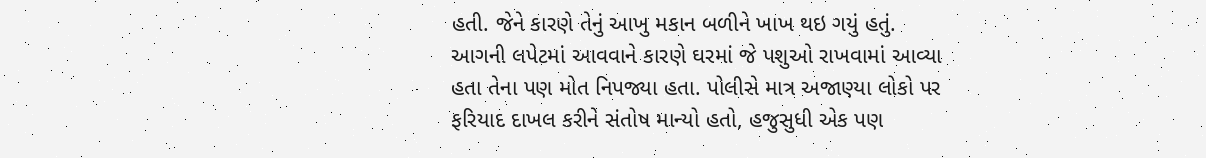હતી. જેને કારણે તેનું આખુ મકાન બળીને ખાખ થઇ ગયું હતું. આગની લપેટમાં આવવાને કારણે ઘરમાં જે પશુઓ રાખવામાં આવ્યા હતા તેના પણ મોત નિપજ્યા હતા. પોલીસે માત્ર અજાણ્યા લોકો પર ફરિયાદ દાખલ કરીને સંતોષ માન્યો હતો, હજુસુધી એક પણ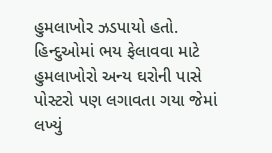હુમલાખોર ઝડપાયો હતો. હિન્દુઓમાં ભય ફેલાવવા માટે હુમલાખોરો અન્ય ઘરોની પાસે પોસ્ટરો પણ લગાવતા ગયા જેમાં લખ્યું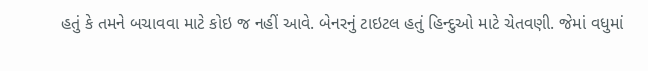હતું કે તમને બચાવવા માટે કોઇ જ નહીં આવે. બેનરનું ટાઇટલ હતું હિન્દુઓ માટે ચેતવણી. જેમાં વધુમાં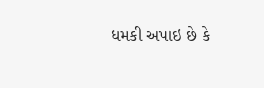ધમકી અપાઇ છે કે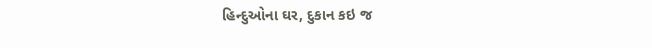હિન્દુઓના ઘર, દુકાન કઇ જ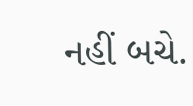નહીં બચે.